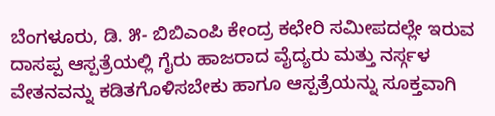ಬೆಂಗಳೂರು, ಡಿ. ೫- ಬಿಬಿಎಂಪಿ ಕೇಂದ್ರ ಕಛೇರಿ ಸಮೀಪದಲ್ಲೇ ಇರುವ ದಾಸಪ್ಪ ಆಸ್ಪತ್ರೆಯಲ್ಲಿ ಗೈರು ಹಾಜರಾದ ವೈದ್ಯರು ಮತ್ತು ನರ್ಸ್ಗಳ ವೇತನವನ್ನು ಕಡಿತಗೊಳಿಸಬೇಕು ಹಾಗೂ ಆಸ್ಪತ್ರೆಯನ್ನು ಸೂಕ್ತವಾಗಿ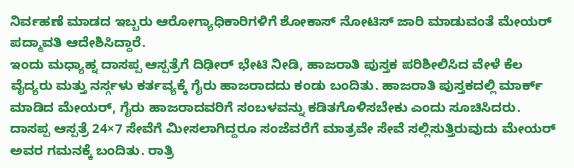ನಿರ್ವಹಣೆ ಮಾಡದ ಇಬ್ಬರು ಆರೋಗ್ಯಾಧಿಕಾರಿಗಳಿಗೆ ಶೋಕಾಸ್ ನೋಟಿಸ್ ಜಾರಿ ಮಾಡುವಂತೆ ಮೇಯರ್ ಪದ್ಮಾವತಿ ಆದೇಶಿಸಿದ್ದಾರೆ.
ಇಂದು ಮಧ್ಯಾಹ್ನ ದಾಸಪ್ಪ ಆಸ್ಪತ್ರೆಗೆ ದಿಢೀರ್ ಭೇಟಿ ನೀಡಿ, ಹಾಜರಾತಿ ಪುಸ್ತಕ ಪರಿಶೀಲಿಸಿದ ವೇಳೆ ಕೆಲ ವೈದ್ಯರು ಮತ್ತು ನರ್ಸ್ಗಳು ಕರ್ತವ್ಯಕ್ಕೆ ಗೈರು ಹಾಜರಾದದು ಕಂಡು ಬಂದಿತು. ಹಾಜರಾತಿ ಪುಸ್ತಕದಲ್ಲಿ ಮಾರ್ಕ್ ಮಾಡಿದ ಮೇಯರ್, ಗೈರು ಹಾಜರಾದವರಿಗೆ ಸಂಬಳವನ್ನು ಕಡಿತಗೊಳಿಸಬೇಕು ಎಂದು ಸೂಚಿಸಿದರು.
ದಾಸಪ್ಪ ಆಸ್ಪತ್ರೆ 24×7 ಸೇವೆಗೆ ಮೀಸಲಾಗಿದ್ದರೂ ಸಂಜೆವರೆಗೆ ಮಾತ್ರವೇ ಸೇವೆ ಸಲ್ಲಿಸುತ್ತಿರುವುದು ಮೇಯರ್ ಅವರ ಗಮನಕ್ಕೆ ಬಂದಿತು. ರಾತ್ರಿ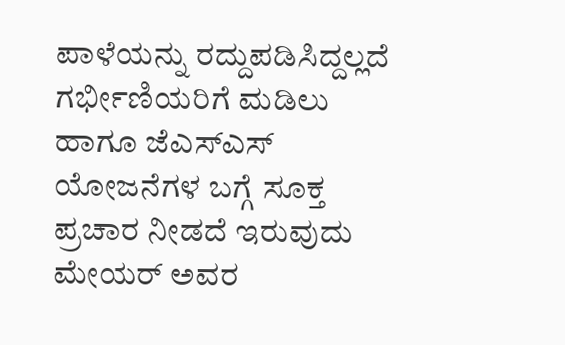ಪಾಳೆಯನ್ನು ರದ್ದುಪಡಿಸಿದ್ದಲ್ಲದೆ ಗರ್ಭೀಣಿಯರಿಗೆ ಮಡಿಲು ಹಾಗೂ ಜೆಎಸ್ಎಸ್ ಯೋಜನೆಗಳ ಬಗ್ಗೆ ಸೂಕ್ತ ಪ್ರಚಾರ ನೀಡದೆ ಇರುವುದು ಮೇಯರ್ ಅವರ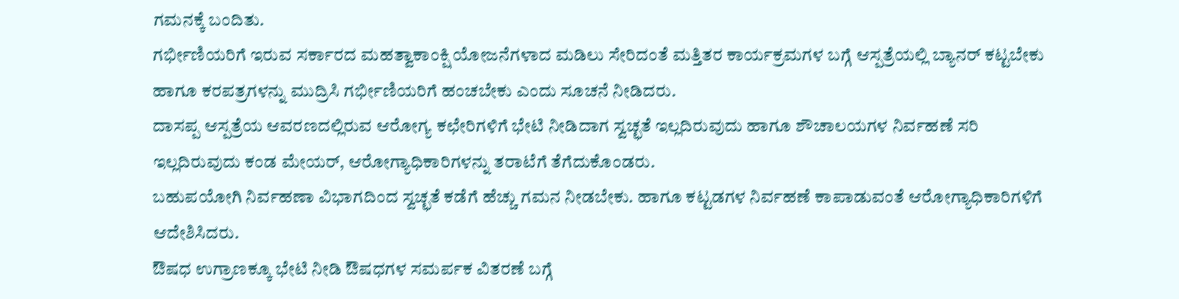ಗಮನಕ್ಕೆ ಬಂದಿತು.
ಗರ್ಭೀಣಿಯರಿಗೆ ಇರುವ ಸರ್ಕಾರದ ಮಹತ್ವಾಕಾಂಕ್ಷಿ ಯೋಜನೆಗಳಾದ ಮಡಿಲು ಸೇರಿದಂತೆ ಮತ್ತಿತರ ಕಾರ್ಯಕ್ರಮಗಳ ಬಗ್ಗೆ ಆಸ್ಪತ್ರೆಯಲ್ಲಿ ಬ್ಯಾನರ್ ಕಟ್ಟಬೇಕು ಹಾಗೂ ಕರಪತ್ರಗಳನ್ನು ಮುದ್ರಿಸಿ ಗರ್ಭೀಣಿಯರಿಗೆ ಹಂಚಬೇಕು ಎಂದು ಸೂಚನೆ ನೀಡಿದರು.
ದಾಸಪ್ಪ ಆಸ್ಪತ್ರೆಯ ಆವರಣದಲ್ಲಿರುವ ಆರೋಗ್ಯ ಕಛೇರಿಗಳಿಗೆ ಭೇಟಿ ನೀಡಿದಾಗ ಸ್ವಚ್ಛತೆ ಇಲ್ಲದಿರುವುದು ಹಾಗೂ ಶೌಚಾಲಯಗಳ ನಿರ್ವಹಣೆ ಸರಿ ಇಲ್ಲದಿರುವುದು ಕಂಡ ಮೇಯರ್, ಆರೋಗ್ಯಾಧಿಕಾರಿಗಳನ್ನು ತರಾಟೆಗೆ ತೆಗೆದುಕೊಂಡರು.
ಬಹುಪಯೋಗಿ ನಿರ್ವಹಣಾ ವಿಭಾಗದಿಂದ ಸ್ವಚ್ಛತೆ ಕಡೆಗೆ ಹೆಚ್ಚು ಗಮನ ನೀಡಬೇಕು. ಹಾಗೂ ಕಟ್ಟಡಗಳ ನಿರ್ವಹಣೆ ಕಾಪಾಡುವಂತೆ ಆರೋಗ್ಯಾಧಿಕಾರಿಗಳಿಗೆ ಆದೇಶಿಸಿದರು.
ಔಷಧ ಉಗ್ರಾಣಕ್ಕೂ ಭೇಟಿ ನೀಡಿ ಔಷಧಗಳ ಸಮರ್ಪಕ ವಿತರಣೆ ಬಗ್ಗೆ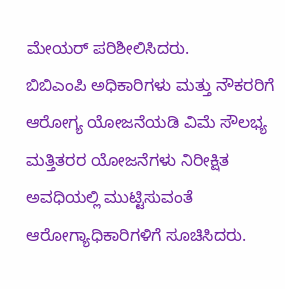ಮೇಯರ್ ಪರಿಶೀಲಿಸಿದರು.
ಬಿಬಿಎಂಪಿ ಅಧಿಕಾರಿಗಳು ಮತ್ತು ನೌಕರರಿಗೆ ಆರೋಗ್ಯ ಯೋಜನೆಯಡಿ ವಿಮೆ ಸೌಲಭ್ಯ ಮತ್ತಿತರರ ಯೋಜನೆಗಳು ನಿರೀಕ್ಷಿತ ಅವಧಿಯಲ್ಲಿ ಮುಟ್ಟಿಸುವಂತೆ ಆರೋಗ್ಯಾಧಿಕಾರಿಗಳಿಗೆ ಸೂಚಿಸಿದರು.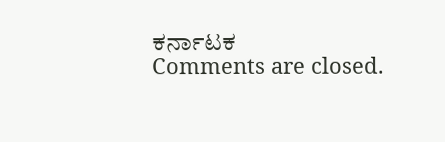ಕರ್ನಾಟಕ
Comments are closed.